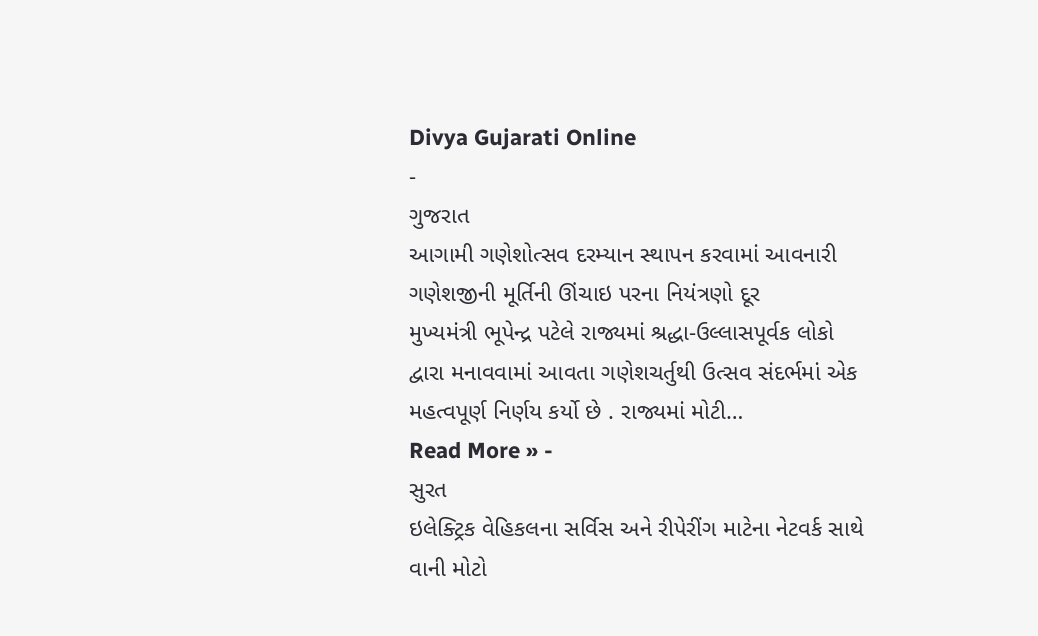Divya Gujarati Online
-
ગુજરાત
આગામી ગણેશોત્સવ દરમ્યાન સ્થાપન કરવામાં આવનારી ગણેશજીની મૂર્તિની ઊંચાઇ પરના નિયંત્રણો દૂર
મુખ્યમંત્રી ભૂપેન્દ્ર પટેલે રાજ્યમાં શ્રદ્ધા-ઉલ્લાસપૂર્વક લોકો દ્વારા મનાવવામાં આવતા ગણેશચર્તુથી ઉત્સવ સંદર્ભમાં એક મહત્વપૂર્ણ નિર્ણય કર્યો છે . રાજ્યમાં મોટી…
Read More » -
સુરત
ઇલેક્ટ્રિક વેહિકલના સર્વિસ અને રીપેરીંગ માટેના નેટવર્ક સાથે વાની મોટો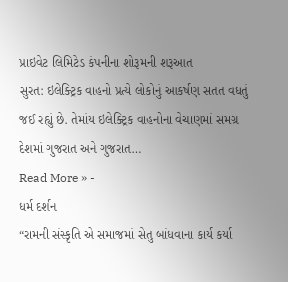પ્રાઇવેટ લિમિટેડ કંપનીના શોરૂમની શરૂઆત
સુરત: ઇલેક્ટ્રિક વાહનો પ્રત્યે લોકોનું આકર્ષણ સતત વધતું જઈ રહ્યું છે. તેમાંય ઇલેક્ટ્રિક વાહનોના વેચાણમાં સમગ્ર દેશમાં ગુજરાત અને ગુજરાત…
Read More » -
ધર્મ દર્શન
“રામની સંસ્કૃતિ એ સમાજમાં સેતુ બાંધવાના કાર્ય કર્યા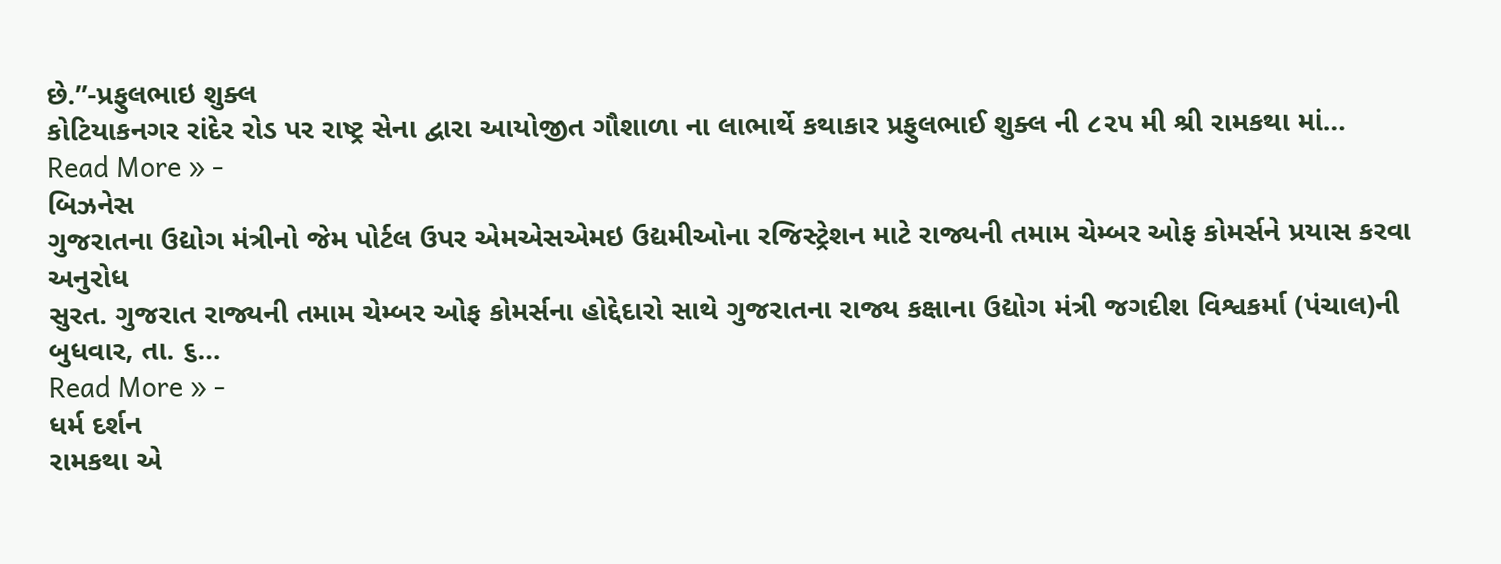છે.”-પ્રફુલભાઇ શુક્લ
કોટિયાકનગર રાંદેર રોડ પર રાષ્ટ્ર સેના દ્વારા આયોજીત ગૌશાળા ના લાભાર્થે કથાકાર પ્રફુલભાઈ શુક્લ ની ૮૨૫ મી શ્રી રામકથા માં…
Read More » -
બિઝનેસ
ગુજરાતના ઉદ્યોગ મંત્રીનો જેમ પોર્ટલ ઉપર એમએસએમઇ ઉદ્યમીઓના રજિસ્ટ્રેશન માટે રાજ્યની તમામ ચેમ્બર ઓફ કોમર્સને પ્રયાસ કરવા અનુરોધ
સુરત. ગુજરાત રાજ્યની તમામ ચેમ્બર ઓફ કોમર્સના હોદ્દેદારો સાથે ગુજરાતના રાજ્ય કક્ષાના ઉદ્યોગ મંત્રી જગદીશ વિશ્વકર્મા (પંચાલ)ની બુધવાર, તા. ૬…
Read More » -
ધર્મ દર્શન
રામકથા એ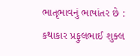ભાતૃભાવનું ભાષાંતર છે : કથાકાર પ્રફુલભાઈ શુક્લ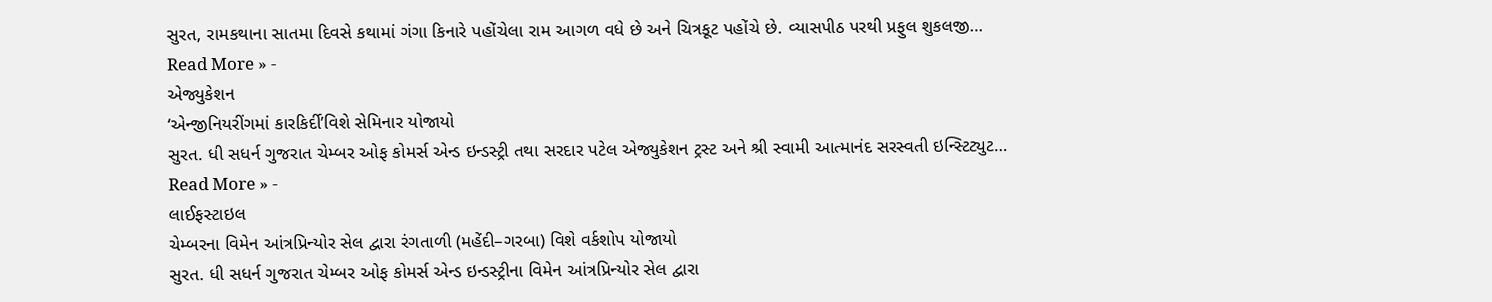સુરત, રામકથાના સાતમા દિવસે કથામાં ગંગા કિનારે પહોંચેલા રામ આગળ વધે છે અને ચિત્રકૂટ પહોંચે છે. વ્યાસપીઠ પરથી પ્રફુલ શુકલજી…
Read More » -
એજ્યુકેશન
‘એન્જીનિયરીંગમાં કારકિર્દી’વિશે સેમિનાર યોજાયો
સુરત. ધી સધર્ન ગુજરાત ચેમ્બર ઓફ કોમર્સ એન્ડ ઇન્ડસ્ટ્રી તથા સરદાર પટેલ એજ્યુકેશન ટ્રસ્ટ અને શ્રી સ્વામી આત્માનંદ સરસ્વતી ઇન્સ્ટિટ્યુટ…
Read More » -
લાઈફસ્ટાઇલ
ચેમ્બરના વિમેન આંત્રપ્રિન્યોર સેલ દ્વારા રંગતાળી (મહેંદી–ગરબા) વિશે વર્કશોપ યોજાયો
સુરત. ધી સધર્ન ગુજરાત ચેમ્બર ઓફ કોમર્સ એન્ડ ઇન્ડસ્ટ્રીના વિમેન આંત્રપ્રિન્યોર સેલ દ્વારા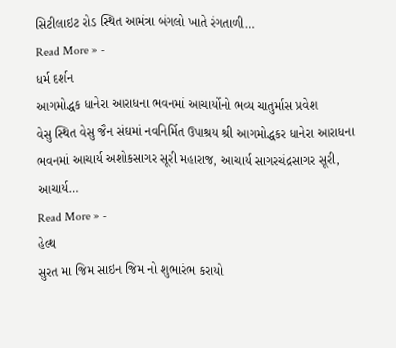સિટીલાઇટ રોડ સ્થિત આમંત્રા બંગલો ખાતે રંગતાળી…
Read More » -
ધર્મ દર્શન
આગમોદ્ધક ધાનેરા આરાધના ભવનમાં આચાર્યોનો ભવ્ય ચાતુર્માસ પ્રવેશ
વેસુ સ્થિત વેસુ જૈન સંઘમાં નવનિર્મિત ઉપાશ્રય શ્રી આગમોદ્ધકર ધાનેરા આરાધના ભવનમાં આચાર્ય અશોકસાગર સૂરી મહારાજ, આચાર્ય સાગરચંદ્રસાગર સૂરી, આચાર્ય…
Read More » -
હેલ્થ
સુરત મા જિમ સાઇન જિમ નો શુભારંભ કરાયો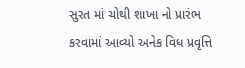સુરત માં ચોથી શાખા નો પ્રારંભ કરવામાં આવ્યો અનેક વિધ પ્રવૃત્તિ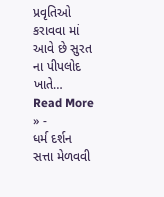પ્રવૃતિઓ કરાવવા માં આવે છે સુરત ના પીપલોદ ખાતે…
Read More » -
ધર્મ દર્શન
સત્તા મેળવવી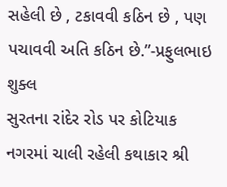સહેલી છે , ટકાવવી કઠિન છે , પણ પચાવવી અતિ કઠિન છે.”-પ્રફુલભાઇ શુક્લ
સુરતના રાંદેર રોડ પર કોટિયાક નગરમાં ચાલી રહેલી કથાકાર શ્રી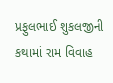પ્રફુલભાઈ શુકલજીની કથામાં રામ વિવાહ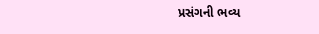પ્રસંગની ભવ્ય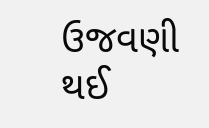ઉજવણી થઈ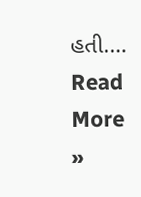હતી.…
Read More »